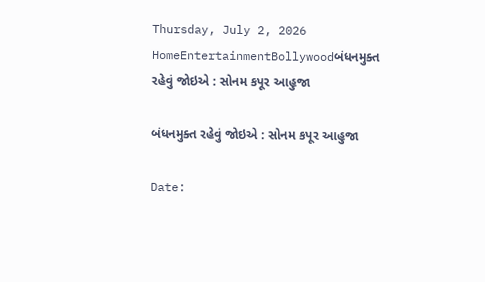Thursday, July 2, 2026
HomeEntertainmentBollywoodબંધનમુક્ત રહેવું જોઇએ : સોનમ કપૂર આહુજા

બંધનમુક્ત રહેવું જોઇએ : સોનમ કપૂર આહુજા

Date: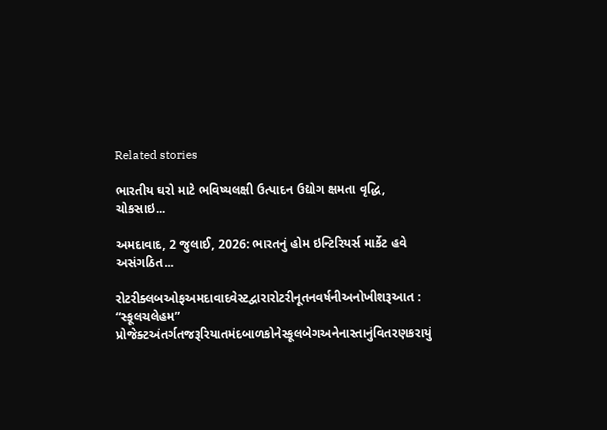Related stories

ભારતીય ઘરો માટે ભવિષ્યલક્ષી ઉત્પાદન ઉદ્યોગ ક્ષમતા વૃદ્ધિ, ચોકસાઇ...

અમદાવાદ, 2 જુલાઈ, 2026: ભારતનું હોમ ઇન્ટિરિયર્સ માર્કેટ હવે અસંગઠિત...

રોટરીક્લબઓફઅમદાવાદવેસ્ટદ્વારારોટરીનૂતનવર્ષનીઅનોખીશરૂઆત : “સ્કૂલચલેહમ” પ્રોજેક્ટઅંતર્ગતજરૂરિયાતમંદબાળકોનેસ્કૂલબેગઅનેનાસ્તાનુંવિતરણકરાયું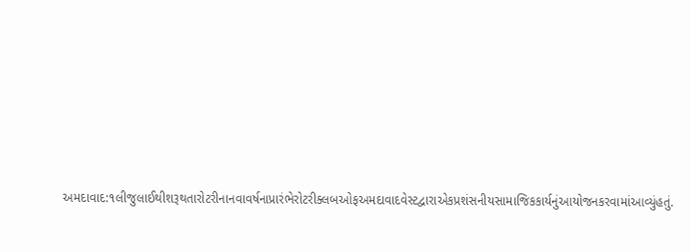અમદાવાદ:૧લીજુલાઈથીશરૂથતારોટરીનાનવાવર્ષનાપ્રારંભેરોટરીક્લબઓફઅમદાવાદવેસ્ટદ્વારાએકપ્રશંસનીયસામાજિકકાર્યનુંઆયોજનકરવામાંઆવ્યુંહતું.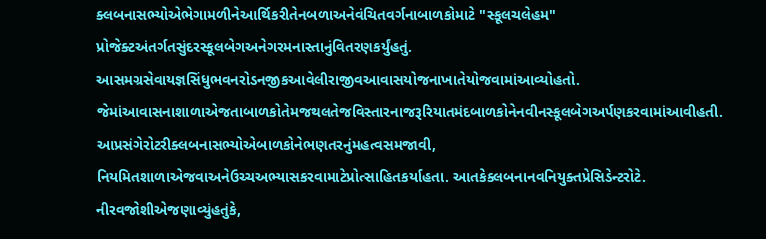ક્લબનાસભ્યોએભેગામળીનેઆર્થિકરીતેનબળાઅનેવંચિતવર્ગનાબાળકોમાટે "સ્કૂલચલેહમ" પ્રોજેક્ટઅંતર્ગતસુંદરસ્કૂલબેગઅનેગરમનાસ્તાનુંવિતરણકર્યુંહતું. આસમગ્રસેવાયજ્ઞસિંધુભવનરોડનજીકઆવેલીરાજીવઆવાસયોજનાખાતેયોજવામાંઆવ્યોહતો. જેમાંઆવાસનાશાળાએજતાબાળકોતેમજથલતેજવિસ્તારનાજરૂરિયાતમંદબાળકોનેનવીનસ્કૂલબેગઅર્પણકરવામાંઆવીહતી. આપ્રસંગેરોટરીક્લબનાસભ્યોએબાળકોનેભણતરનુંમહત્વસમજાવી, નિયમિતશાળાએજવાઅનેઉચ્ચઅભ્યાસકરવામાટેપ્રોત્સાહિતકર્યાહતા. આતકેક્લબનાનવનિયુક્તપ્રેસિડેન્ટરોટે. નીરવજોશીએજણાવ્યુંહતુંકે,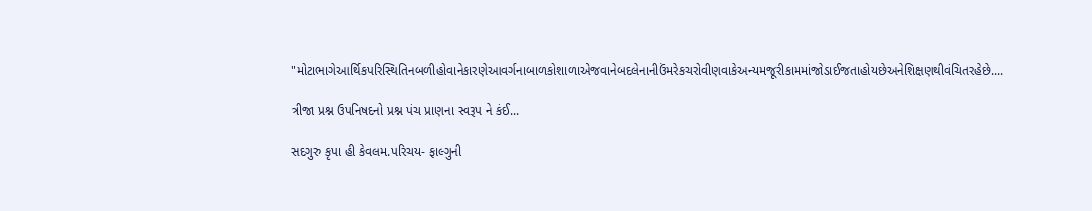"મોટાભાગેઆર્થિકપરિસ્થિતિનબળીહોવાનેકારણેઆવર્ગનાબાળકોશાળાએજવાનેબદલેનાનીઉંમરેકચરોવીણવાકેઅન્યમજૂરીકામમાંજોડાઈજતાહોયછેઅનેશિક્ષણથીવંચિતરહેછે....

ત્રીજા પ્રશ્ન ઉપનિષદનો પ્રશ્ન પંચ પ્રાણના સ્વરૂપ ને કંઈ...

સદગુરુ કૃપા હી કેવલમ.પરિચય- ફાલ્ગુની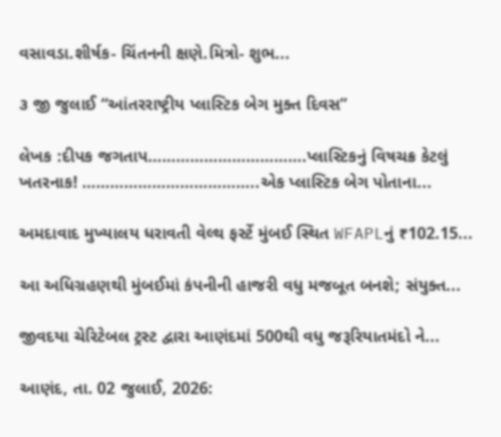વસાવડા.શીર્ષક- ચિંતનની ક્ષણે.મિત્રો- શુભ...

૩ જી જુલાઈ “આંતરરાષ્ટ્રીય પ્લાસ્ટિક બેગ મુક્ત દિવસ”

લેખક :દીપક જગતાપ…………………………….પ્લાસ્ટિકનું વિષચક્ર કેટલું ખતરનાક! ………………………………..એક પ્લાસ્ટિક બેગ પોતાના...

અમદાવાદ મુખ્યાલય ધરાવતી વેલ્થ ફર્સ્ટે મુંબઈ સ્થિત WFAPLનું ₹102.15...

આ અધિગ્રહણથી મુંબઈમાં કંપનીની હાજરી વધુ મજબૂત બનશે; સંયુક્ત...

જીવદયા ચેરિટેબલ ટ્રસ્ટ દ્વારા આણંદમાં 500થી વધુ જરૂરિયાતમંદો ને...

આણંદ, તા. 02 જુલાઈ, 2026: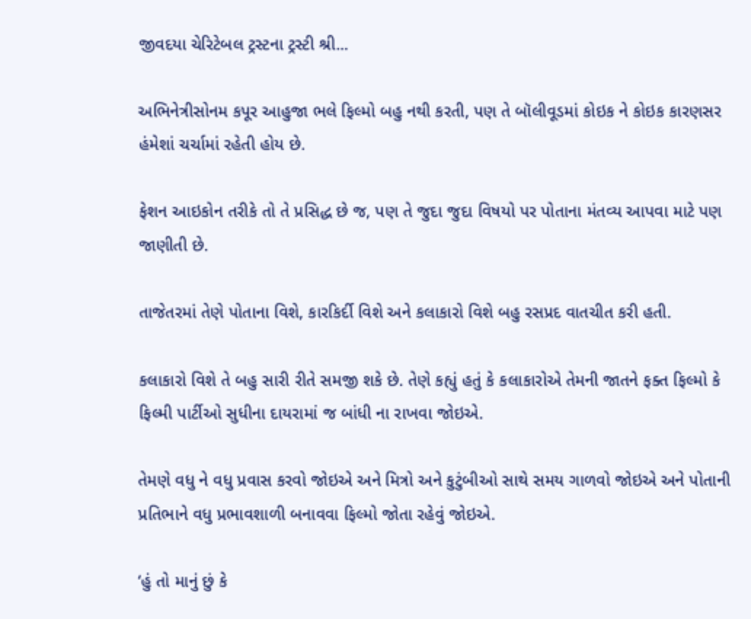જીવદયા ચેરિટેબલ ટ્રસ્ટના ટ્રસ્ટી શ્રી...

અભિનેત્રીસોનમ કપૂર આહુજા ભલે ફિલ્મો બહુ નથી કરતી, પણ તે બૉલીવૂડમાં કોઇક ને કોઇક કારણસર હંમેશાં ચર્ચામાં રહેતી હોય છે.

ફેશન આઇકોન તરીકે તો તે પ્રસિદ્ધ છે જ, પણ તે જુદા જુદા વિષયો પર પોતાના મંતવ્ય આપવા માટે પણ જાણીતી છે.

તાજેતરમાં તેણે પોતાના વિશે, કારકિર્દી વિશે અને કલાકારો વિશે બહુ રસપ્રદ વાતચીત કરી હતી.

કલાકારો વિશે તે બહુ સારી રીતે સમજી શકે છે. તેણે કહ્યું હતું કે કલાકારોએ તેમની જાતને ફક્ત ફિલ્મો કે ફિલ્મી પાર્ટીઓ સુધીના દાયરામાં જ બાંધી ના રાખવા જોઇએ.

તેમણે વધુ ને વધુ પ્રવાસ કરવો જોઇએ અને મિત્રો અને કુટુંબીઓ સાથે સમય ગાળવો જોઇએ અને પોતાની પ્રતિભાને વધુ પ્રભાવશાળી બનાવવા ફિલ્મો જોતા રહેવું જોઇએ.

‘હું તો માનું છું કે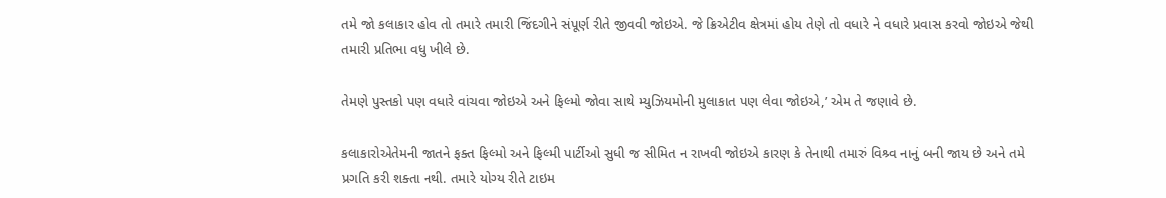તમે જો કલાકાર હોવ તો તમારે તમારી જિંદગીને સંપૂર્ણ રીતે જીવવી જોઇએ. જે ક્રિએટીવ ક્ષેત્રમાં હોય તેણે તો વધારે ને વધારે પ્રવાસ કરવો જોઇએ જેથી તમારી પ્રતિભા વધુ ખીલે છે.

તેમણે પુસ્તકો પણ વધારે વાંચવા જોઇએ અને ફિલ્મો જોવા સાથે મ્યુઝિયમોની મુલાકાત પણ લેવા જોઇએ,’ એમ તે જણાવે છે.

કલાકારોએતેમની જાતને ફક્ત ફિલ્મો અને ફિલ્મી પાર્ટીઓ સુધી જ સીમિત ન રાખવી જોઇએ કારણ કે તેનાથી તમારું વિશ્ર્વ નાનું બની જાય છે અને તમે પ્રગતિ કરી શક્તા નથી. તમારે યોગ્ય રીતે ટાઇમ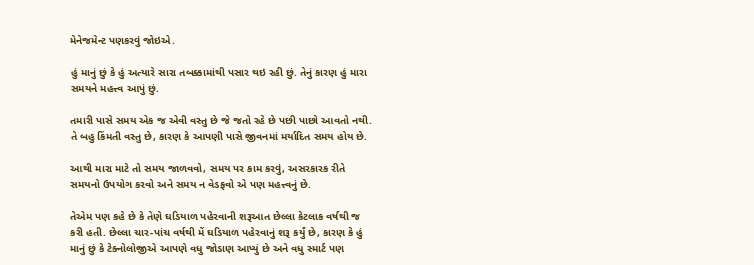મેનેજમેન્ટ પણકરવું જોઇએ.

હું માનું છું કે હું અત્યારે સારા તબક્કામાંથી પસાર થઇ રહી છું. તેનું કારણ હું મારા સમયને મહત્ત્વ આપું છું.

તમારી પાસે સમય એક જ એવી વસ્તુ છે જે જતો રહે છે પછી પાછો આવતો નથી. તે બહુ કિંમતી વસ્તુ છે, કારણ કે આપણી પાસે જીવનમાં મર્યાદિત સમય હોય છે.

આથી મારા માટે તો સમય જાળવવો, સમય પર કામ કરવું, અસરકારક રીતે સમયનો ઉપયોગ કરવો અને સમય ન વેડફવો એ પણ મહત્ત્વનું છે.

તેએમ પણ કહે છે કે તેણે ઘડિયાળ પહેરવાની શરૂઆત છેલ્લા કેટલાક વર્ષથી જ કરી હતી. છેલ્લા ચાર-પાંચ વર્ષથી મેં ઘડિયાળ પહેરવાનું શરૂ કર્યું છે, કારણ કે હું માનું છું કે ટેક્નોલોજીએ આપણે વધુ જોડાણ આપ્યું છે અને વધુ સ્માર્ટ પણ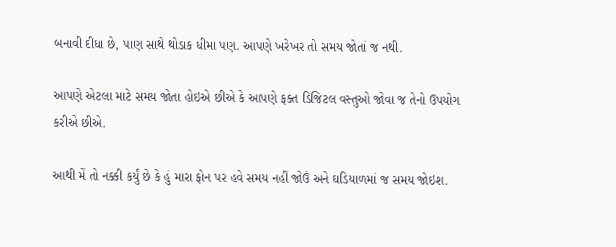બનાવી દીધા છે, પાણ સાથે થોડાક ધીમા પણ. આપણે ખરેખર તો સમય જોતાં જ નથી.

આપણે એટલા માટે સમય જોતા હોઇએ છીએ કે આપણે ફક્ત ડિજિટલ વસ્તુઓ જોવા જ તેનો ઉપયોગ કરીએ છીએ.

આથી મેં તો નક્કી કર્યું છે કે હું મારા ફોન પર હવે સમય નહીં જોઉં અને ઘડિયાળમાં જ સમય જોઇશ.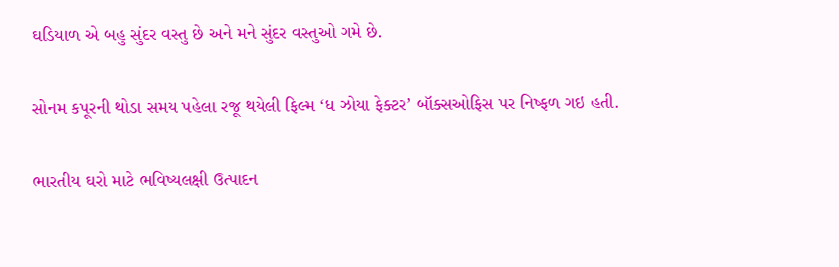ઘડિયાળ એ બહુ સુંદર વસ્તુ છે અને મને સુંદર વસ્તુઓ ગમે છે.

સોનમ કપૂરની થોડા સમય પહેલા રજૂ થયેલી ફિલ્મ ‘ધ ઝોયા ફેક્ટર’ બૉક્સઓફિસ પર નિષ્ફળ ગઇ હતી.

ભારતીય ઘરો માટે ભવિષ્યલક્ષી ઉત્પાદન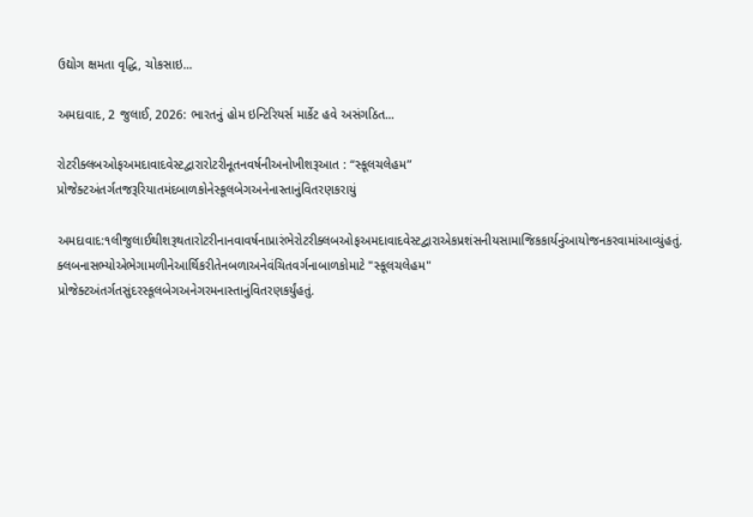ઉદ્યોગ ક્ષમતા વૃદ્ધિ, ચોકસાઇ...

અમદાવાદ, 2 જુલાઈ, 2026: ભારતનું હોમ ઇન્ટિરિયર્સ માર્કેટ હવે અસંગઠિત...

રોટરીક્લબઓફઅમદાવાદવેસ્ટદ્વારારોટરીનૂતનવર્ષનીઅનોખીશરૂઆત : “સ્કૂલચલેહમ” પ્રોજેક્ટઅંતર્ગતજરૂરિયાતમંદબાળકોનેસ્કૂલબેગઅનેનાસ્તાનુંવિતરણકરાયું

અમદાવાદ:૧લીજુલાઈથીશરૂથતારોટરીનાનવાવર્ષનાપ્રારંભેરોટરીક્લબઓફઅમદાવાદવેસ્ટદ્વારાએકપ્રશંસનીયસામાજિકકાર્યનુંઆયોજનકરવામાંઆવ્યુંહતું. ક્લબનાસભ્યોએભેગામળીનેઆર્થિકરીતેનબળાઅનેવંચિતવર્ગનાબાળકોમાટે "સ્કૂલચલેહમ" પ્રોજેક્ટઅંતર્ગતસુંદરસ્કૂલબેગઅનેગરમનાસ્તાનુંવિતરણકર્યુંહતું.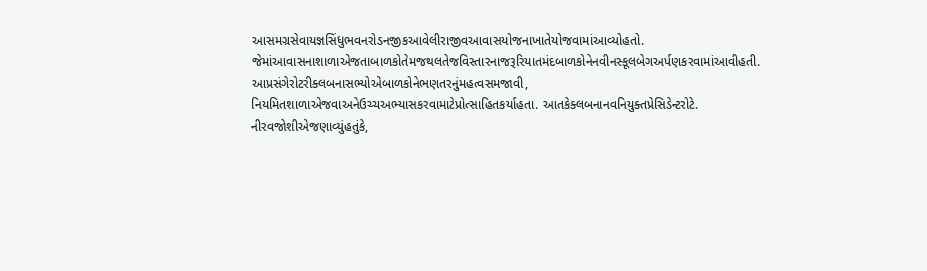આસમગ્રસેવાયજ્ઞસિંધુભવનરોડનજીકઆવેલીરાજીવઆવાસયોજનાખાતેયોજવામાંઆવ્યોહતો. જેમાંઆવાસનાશાળાએજતાબાળકોતેમજથલતેજવિસ્તારનાજરૂરિયાતમંદબાળકોનેનવીનસ્કૂલબેગઅર્પણકરવામાંઆવીહતી. આપ્રસંગેરોટરીક્લબનાસભ્યોએબાળકોનેભણતરનુંમહત્વસમજાવી, નિયમિતશાળાએજવાઅનેઉચ્ચઅભ્યાસકરવામાટેપ્રોત્સાહિતકર્યાહતા. આતકેક્લબનાનવનિયુક્તપ્રેસિડેન્ટરોટે. નીરવજોશીએજણાવ્યુંહતુંકે,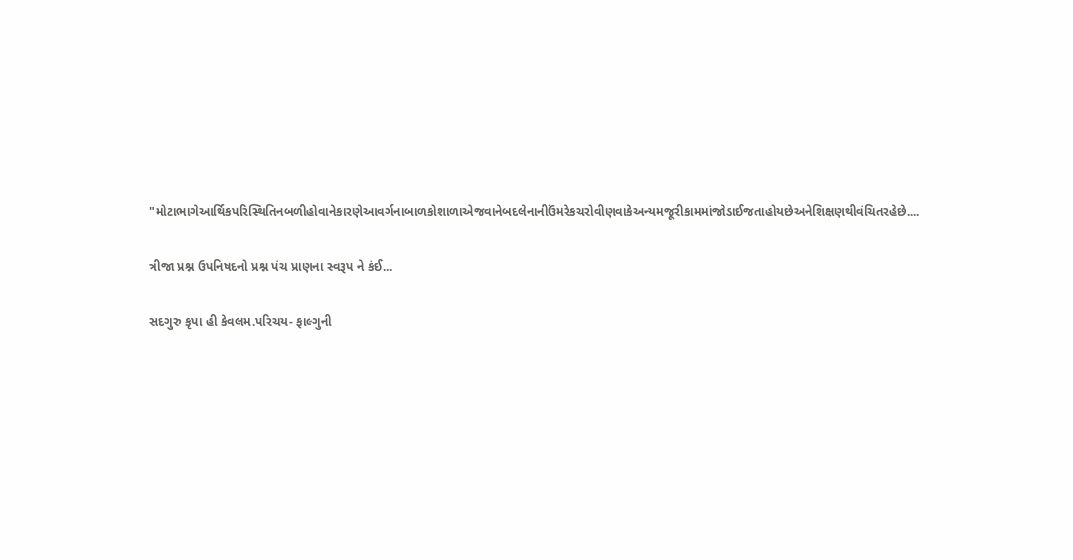"મોટાભાગેઆર્થિકપરિસ્થિતિનબળીહોવાનેકારણેઆવર્ગનાબાળકોશાળાએજવાનેબદલેનાનીઉંમરેકચરોવીણવાકેઅન્યમજૂરીકામમાંજોડાઈજતાહોયછેઅનેશિક્ષણથીવંચિતરહેછે....

ત્રીજા પ્રશ્ન ઉપનિષદનો પ્રશ્ન પંચ પ્રાણના સ્વરૂપ ને કંઈ...

સદગુરુ કૃપા હી કેવલમ.પરિચય- ફાલ્ગુની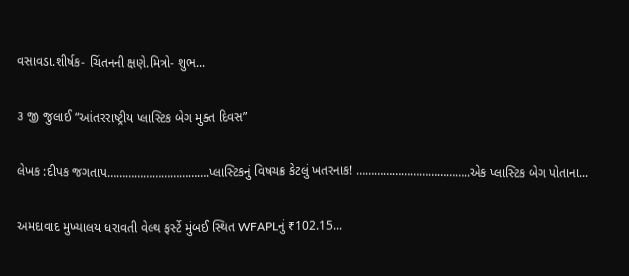વસાવડા.શીર્ષક- ચિંતનની ક્ષણે.મિત્રો- શુભ...

૩ જી જુલાઈ “આંતરરાષ્ટ્રીય પ્લાસ્ટિક બેગ મુક્ત દિવસ”

લેખક :દીપક જગતાપ…………………………….પ્લાસ્ટિકનું વિષચક્ર કેટલું ખતરનાક! ………………………………..એક પ્લાસ્ટિક બેગ પોતાના...

અમદાવાદ મુખ્યાલય ધરાવતી વેલ્થ ફર્સ્ટે મુંબઈ સ્થિત WFAPLનું ₹102.15...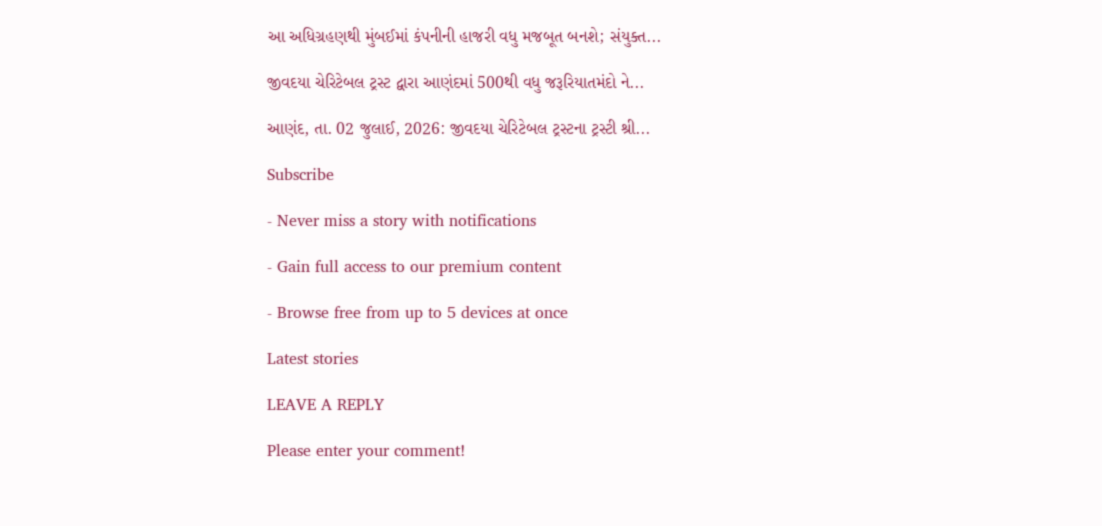આ અધિગ્રહણથી મુંબઈમાં કંપનીની હાજરી વધુ મજબૂત બનશે; સંયુક્ત...

જીવદયા ચેરિટેબલ ટ્રસ્ટ દ્વારા આણંદમાં 500થી વધુ જરૂરિયાતમંદો ને...

આણંદ, તા. 02 જુલાઈ, 2026: જીવદયા ચેરિટેબલ ટ્રસ્ટના ટ્રસ્ટી શ્રી...

Subscribe

- Never miss a story with notifications

- Gain full access to our premium content

- Browse free from up to 5 devices at once

Latest stories

LEAVE A REPLY

Please enter your comment!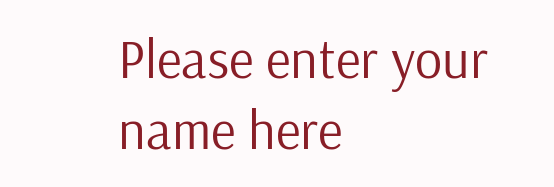Please enter your name here